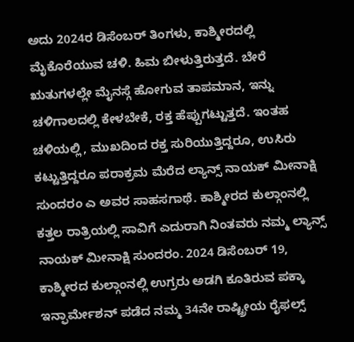ಅದು 2024ರ ಡಿಸೆಂಬರ್ ತಿಂಗಳು, ಕಾಶ್ಮೀರದಲ್ಲಿ ಮೈಕೊರೆಯುವ ಚಳಿ. ಹಿಮ ಬೀಳುತ್ತಿರುತ್ತದೆ. ಬೇರೆ ಋತುಗಳಲ್ಲೇ ಮೈನಸ್ಗೆ ಹೋಗುವ ತಾಪಮಾನ, ಇನ್ನು ಚಳಿಗಾಲದಲ್ಲಿ ಕೇಳಬೇಕೆ, ರಕ್ತ ಹೆಪ್ಪುಗಟ್ಟುತ್ತದೆ. ಇಂತಹ ಚಳಿಯಲ್ಲಿ, ಮುಖದಿಂದ ರಕ್ತ ಸುರಿಯುತ್ತಿದ್ದರೂ, ಉಸಿರು ಕಟ್ಟುತ್ತಿದ್ದರೂ ಪರಾಕ್ರಮ ಮೆರೆದ ಲ್ಯಾನ್ಸ್ ನಾಯಕ್ ಮೀನಾಕ್ಷಿ ಸುಂದರಂ ಎ ಅವರ ಸಾಹಸಗಾಥೆ. ಕಾಶ್ಮೀರದ ಕುಲ್ಗಾಂನಲ್ಲಿ ಕತ್ತಲ ರಾತ್ರಿಯಲ್ಲಿ ಸಾವಿಗೆ ಎದುರಾಗಿ ನಿಂತವರು ನಮ್ಮ ಲ್ಯಾನ್ಸ್ ನಾಯಕ್ ಮೀನಾಕ್ಷಿ ಸುಂದರಂ. 2024 ಡಿಸೆಂಬರ್ 19, ಕಾಶ್ಮೀರದ ಕುಲ್ಗಾಂನಲ್ಲಿ ಉಗ್ರರು ಅಡಗಿ ಕೂತಿರುವ ಪಕ್ಕಾ ಇನ್ಫಾರ್ಮೇಶನ್ ಪಡೆದ ನಮ್ಮ 34ನೇ ರಾಷ್ಟ್ರೀಯ ರೈಫಲ್ಸ್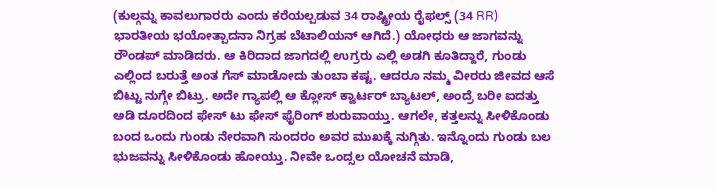(ಕುಲ್ಗಮ್ನ ಕಾವಲುಗಾರರು ಎಂದು ಕರೆಯಲ್ಪಡುವ 34 ರಾಷ್ಟ್ರೀಯ ರೈಫಲ್ಸ್ (34 RR) ಭಾರತೀಯ ಭಯೋತ್ಪಾದನಾ ನಿಗ್ರಹ ಬೆಟಾಲಿಯನ್ ಆಗಿದೆ.) ಯೋಧರು ಆ ಜಾಗವನ್ನು ರೌಂಡಪ್ ಮಾಡಿದರು. ಆ ಕಿರಿದಾದ ಜಾಗದಲ್ಲಿ ಉಗ್ರರು ಎಲ್ಲಿ ಅಡಗಿ ಕೂತಿದ್ದಾರೆ, ಗುಂಡು ಎಲ್ಲಿಂದ ಬರುತ್ತೆ ಅಂತ ಗೆಸ್ ಮಾಡೋದು ತುಂಬಾ ಕಷ್ಟ. ಆದರೂ ನಮ್ಮ ವೀರರು ಜೀವದ ಆಸೆ ಬಿಟ್ಟು ನುಗ್ಗೇ ಬಿಟ್ರು. ಅದೇ ಗ್ಯಾಪಲ್ಲಿ ಆ ಕ್ಲೋಸ್ ಕ್ವಾರ್ಟರ್ ಬ್ಯಾಟಲ್, ಅಂದ್ರೆ ಬರೀ ಐದತ್ತು ಅಡಿ ದೂರದಿಂದ ಫೇಸ್ ಟು ಫೇಸ್ ಫೈರಿಂಗ್ ಶುರುವಾಯ್ತು. ಆಗಲೇ, ಕತ್ತಲನ್ನು ಸೀಳಿಕೊಂಡು ಬಂದ ಒಂದು ಗುಂಡು ನೇರವಾಗಿ ಸುಂದರಂ ಅವರ ಮುಖಕ್ಕೆ ನುಗ್ಗಿತು. ಇನ್ನೊಂದು ಗುಂಡು ಬಲ ಭುಜವನ್ನು ಸೀಳಿಕೊಂಡು ಹೋಯ್ತು. ನೀವೇ ಒಂದ್ಸಲ ಯೋಚನೆ ಮಾಡಿ,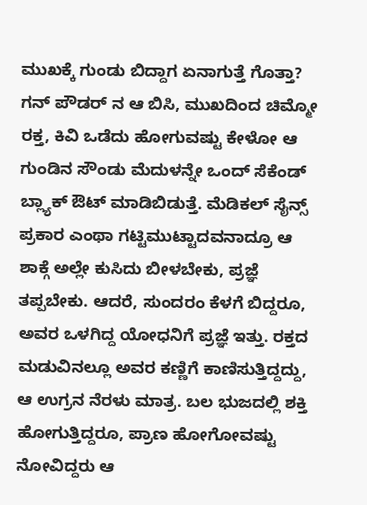ಮುಖಕ್ಕೆ ಗುಂಡು ಬಿದ್ದಾಗ ಏನಾಗುತ್ತೆ ಗೊತ್ತಾ? ಗನ್ ಪೌಡರ್ ನ ಆ ಬಿಸಿ, ಮುಖದಿಂದ ಚಿಮ್ಮೋ ರಕ್ತ, ಕಿವಿ ಒಡೆದು ಹೋಗುವಷ್ಟು ಕೇಳೋ ಆ ಗುಂಡಿನ ಸೌಂಡು ಮೆದುಳನ್ನೇ ಒಂದ್ ಸೆಕೆಂಡ್ ಬ್ಲ್ಯಾಕ್ ಔಟ್ ಮಾಡಿಬಿಡುತ್ತೆ. ಮೆಡಿಕಲ್ ಸೈನ್ಸ್ ಪ್ರಕಾರ ಎಂಥಾ ಗಟ್ಟಿಮುಟ್ಟಾದವನಾದ್ರೂ ಆ ಶಾಕ್ಗೆ ಅಲ್ಲೇ ಕುಸಿದು ಬೀಳಬೇಕು, ಪ್ರಜ್ಞೆ ತಪ್ಪಬೇಕು. ಆದರೆ, ಸುಂದರಂ ಕೆಳಗೆ ಬಿದ್ದರೂ, ಅವರ ಒಳಗಿದ್ದ ಯೋಧನಿಗೆ ಪ್ರಜ್ಞೆ ಇತ್ತು. ರಕ್ತದ ಮಡುವಿನಲ್ಲೂ ಅವರ ಕಣ್ಣಿಗೆ ಕಾಣಿಸುತ್ತಿದ್ದದ್ದು, ಆ ಉಗ್ರನ ನೆರಳು ಮಾತ್ರ. ಬಲ ಭುಜದಲ್ಲಿ ಶಕ್ತಿ ಹೋಗುತ್ತಿದ್ದರೂ, ಪ್ರಾಣ ಹೋಗೋವಷ್ಟು ನೋವಿದ್ದರು ಆ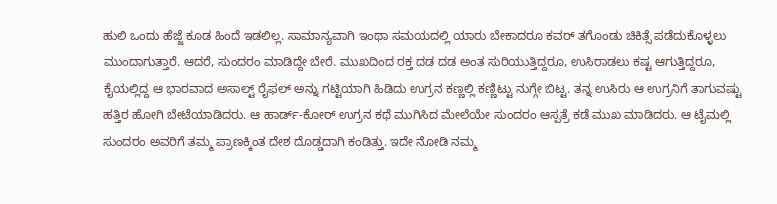ಹುಲಿ ಒಂದು ಹೆಜ್ಜೆ ಕೂಡ ಹಿಂದೆ ಇಡಲಿಲ್ಲ. ಸಾಮಾನ್ಯವಾಗಿ ಇಂಥಾ ಸಮಯದಲ್ಲಿ ಯಾರು ಬೇಕಾದರೂ ಕವರ್ ತಗೊಂಡು ಚಿಕಿತ್ಸೆ ಪಡೆದುಕೊಳ್ಳಲು ಮುಂದಾಗುತ್ತಾರೆ. ಆದರೆ, ಸುಂದರಂ ಮಾಡಿದ್ದೇ ಬೇರೆ. ಮುಖದಿಂದ ರಕ್ತ ದಡ ದಡ ಅಂತ ಸುರಿಯುತ್ತಿದ್ದರೂ, ಉಸಿರಾಡಲು ಕಷ್ಟ ಆಗುತ್ತಿದ್ದರೂ, ಕೈಯಲ್ಲಿದ್ದ ಆ ಭಾರವಾದ ಅಸಾಲ್ಟ್ ರೈಫಲ್ ಅನ್ನು ಗಟ್ಟಿಯಾಗಿ ಹಿಡಿದು ಉಗ್ರನ ಕಣ್ಣಲ್ಲಿ ಕಣ್ಣಿಟ್ಟು ನುಗ್ಗೇ ಬಿಟ್ಟ. ತನ್ನ ಉಸಿರು ಆ ಉಗ್ರನಿಗೆ ತಾಗುವಷ್ಟು ಹತ್ತಿರ ಹೋಗಿ ಬೇಟೆಯಾಡಿದರು. ಆ ಹಾರ್ಡ್-ಕೋರ್ ಉಗ್ರನ ಕಥೆ ಮುಗಿಸಿದ ಮೇಲೆಯೇ ಸುಂದರಂ ಆಸ್ಪತ್ರೆ ಕಡೆ ಮುಖ ಮಾಡಿದರು. ಆ ಟೈಮಲ್ಲಿ ಸುಂದರಂ ಅವರಿಗೆ ತಮ್ಮ ಪ್ರಾಣಕ್ಕಿಂತ ದೇಶ ದೊಡ್ಡದಾಗಿ ಕಂಡಿತ್ತು. ಇದೇ ನೋಡಿ ನಮ್ಮ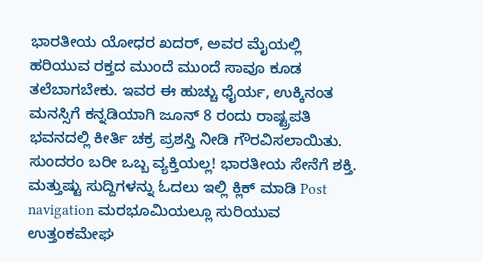ಭಾರತೀಯ ಯೋಧರ ಖದರ್, ಅವರ ಮೈಯಲ್ಲಿ ಹರಿಯುವ ರಕ್ತದ ಮುಂದೆ ಮುಂದೆ ಸಾವೂ ಕೂಡ ತಲೆಬಾಗಬೇಕು. ಇವರ ಈ ಹುಚ್ಚು ಧೈರ್ಯ, ಉಕ್ಕಿನಂತ ಮನಸ್ಸಿಗೆ ಕನ್ನಡಿಯಾಗಿ ಜೂನ್ 8 ರಂದು ರಾಷ್ಟ್ರಪತಿ ಭವನದಲ್ಲಿ ಕೀರ್ತಿ ಚಕ್ರ ಪ್ರಶಸ್ತಿ ನೀಡಿ ಗೌರವಿಸಲಾಯಿತು. ಸುಂದರಂ ಬರೀ ಒಬ್ಬ ವ್ಯಕ್ತಿಯಲ್ಲ! ಭಾರತೀಯ ಸೇನೆಗೆ ಶಕ್ತಿ. ಮತ್ತುಷ್ಟು ಸುದ್ದಿಗಳನ್ನು ಓದಲು ಇಲ್ಲಿ ಕ್ಲಿಕ್ ಮಾಡಿ Post navigation ಮರಭೂಮಿಯಲ್ಲೂ ಸುರಿಯುವ ಉತ್ತಂಕಮೇಘ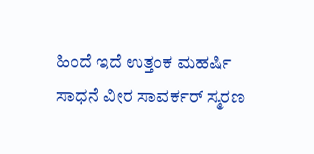ಹಿಂದೆ ಇದೆ ಉತ್ತಂಕ ಮಹರ್ಷಿ ಸಾಧನೆ ವೀರ ಸಾವರ್ಕರ್ ಸ್ಮರಣ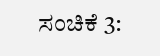ಸಂಚಿಕೆ 3: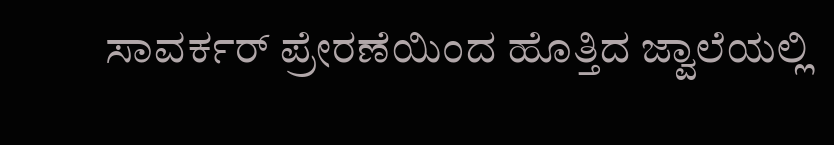ಸಾವರ್ಕರ್ ಪ್ರೇರಣೆಯಿಂದ ಹೊತ್ತಿದ ಜ್ವಾಲೆಯಲ್ಲಿ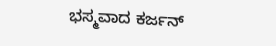ಭಸ್ಮವಾದ ಕರ್ಜನ್